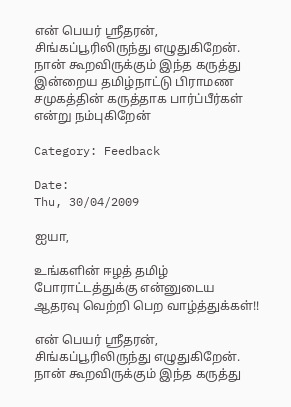என் பெயர் ஸ்ரீதரன், சிங்கப்பூரிலிருந்து எழுதுகிறேன். நான் கூறவிருக்கும் இந்த கருத்து இன்றைய தமிழ்நாட்டு பிராமண சமுகத்தின் கருத்தாக பார்ப்பீர்கள் என்று நம்புகிறேன்

Category: Feedback

Date:
Thu, 30/04/2009

ஐயா,

உங்களின் ஈழத் தமிழ் போராட்டத்துக்கு என்னுடைய ஆதரவு வெற்றி பெற வாழ்த்துக்கள்!!

என் பெயர் ஸ்ரீதரன், சிங்கப்பூரிலிருந்து எழுதுகிறேன். நான் கூறவிருக்கும் இந்த கருத்து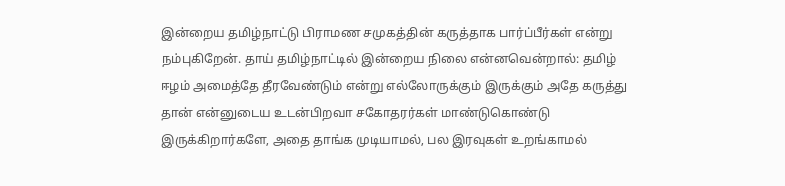இன்றைய தமிழ்நாட்டு பிராமண சமுகத்தின் கருத்தாக பார்ப்பீர்கள் என்று நம்புகிறேன். தாய் தமிழ்நாட்டில் இன்றைய நிலை என்னவென்றால்: தமிழ் ஈழம் அமைத்தே தீரவேண்டும் என்று எல்லோருக்கும் இருக்கும் அதே கருத்து தான் என்னுடைய உடன்பிறவா சகோதரர்கள் மாண்டுகொண்டு இருக்கிறார்களே, அதை தாங்க முடியாமல், பல இரவுகள் உறங்காமல்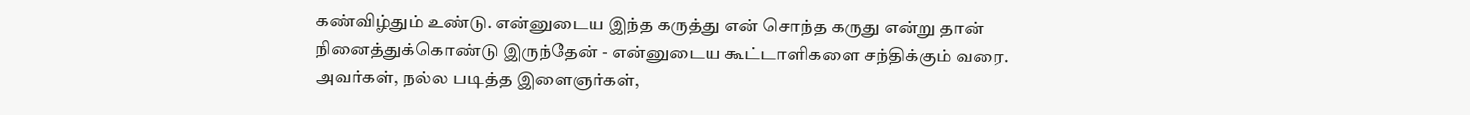கண்விழ்தும் உண்டு. என்னுடைய இந்த கருத்து என் சொந்த கருது என்று தான் நினைத்துக்கொண்டு இருந்தேன் - என்னுடைய கூட்டாளிகளை சந்திக்கும் வரை. அவர்கள், நல்ல படித்த இளைஞர்கள்,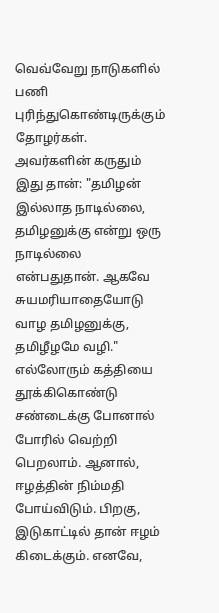வெவ்வேறு நாடுகளில் பணி புரிந்துகொண்டிருக்கும் தோழர்கள். அவர்களின் கருதும் இது தான்: "தமிழன் இல்லாத நாடில்லை, தமிழனுக்கு என்று ஒரு நாடில்லை என்பதுதான். ஆகவே சுயமரியாதையோடு வாழ தமிழனுக்கு, தமிழீழமே வழி." எல்லோரும் கத்தியை தூக்கிகொண்டு சண்டைக்கு போனால் போரில் வெற்றி பெறலாம். ஆனால், ஈழத்தின் நிம்மதி போய்விடும். பிறகு, இடுகாட்டில் தான் ஈழம் கிடைக்கும். எனவே,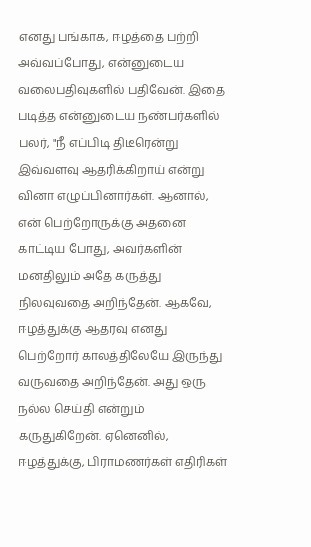எனது பங்காக, ஈழத்தை பற்றி அவ்வப்போது, என்னுடைய வலைபதிவுகளில் பதிவேன். இதை படித்த என்னுடைய நண்பர்களில் பலர், "நீ எப்பிடி திடீரென்று இவ்வளவு ஆதரிக்கிறாய் என்று வினா எழுப்பினார்கள். ஆனால், என் பெற்றோருக்கு அதனை காட்டிய போது, அவர்களின் மனதிலும் அதே கருத்து நிலவுவதை அறிந்தேன். ஆகவே, ஈழத்துக்கு ஆதரவு எனது பெற்றோர் காலத்திலேயே இருந்து வருவதை அறிந்தேன். அது ஒரு நல்ல செய்தி என்றும் கருதுகிறேன். ஏனெனில், ஈழத்துக்கு, பிராமணர்கள் எதிரிகள்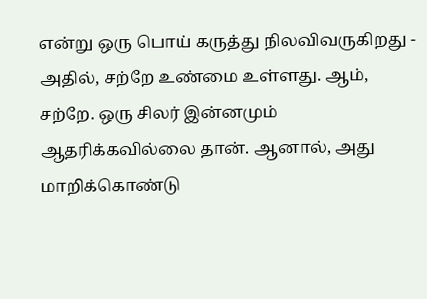என்று ஒரு பொய் கருத்து நிலவிவருகிறது - அதில், சற்றே உண்மை உள்ளது. ஆம், சற்றே. ஒரு சிலர் இன்னமும் ஆதரிக்கவில்லை தான். ஆனால், அது மாறிக்கொண்டு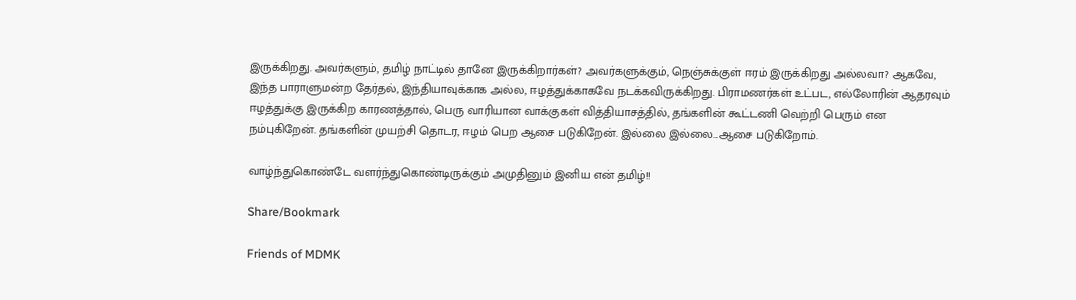இருக்கிறது. அவர்களும், தமிழ் நாட்டில் தானே இருக்கிறார்கள்? அவர்களுக்கும், நெஞ்சுக்குள் ஈரம் இருக்கிறது அல்லவா? ஆகவே, இந்த பாராளுமன்ற தேர்தல், இந்தியாவுக்காக அல்ல, ஈழத்துக்காகவே நடக்கவிருக்கிறது. பிராமணர்கள் உட்பட, எல்லோரின் ஆதரவும் ஈழத்துக்கு இருக்கிற காரணத்தால், பெரு வாரியான வாக்குகள் வித்தியாசத்தில், தங்களின் கூட்டணி வெற்றி பெரும் என நம்புகிறேன். தங்களின் முயற்சி தொடர, ஈழம் பெற ஆசை படுகிறேன். இல்லை இல்லை...ஆசை படுகிறோம்.

வாழ்ந்துகொண்டே வளர்ந்துகொண்டிருக்கும் அமுதினும் இனிய என் தமிழ்!!

Share/Bookmark

Friends of MDMK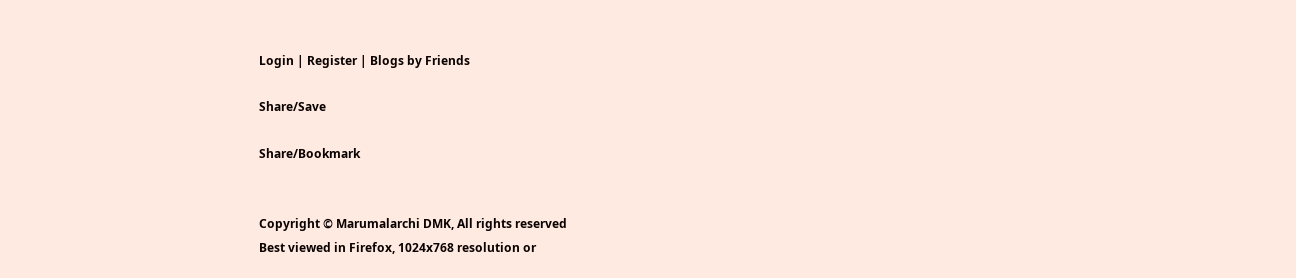Login | Register | Blogs by Friends

Share/Save

Share/Bookmark


Copyright © Marumalarchi DMK, All rights reserved
Best viewed in Firefox, 1024x768 resolution or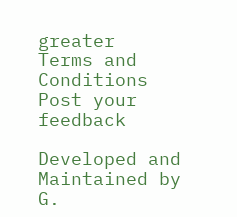greater
Terms and Conditions
Post your feedback

Developed and Maintained by
G.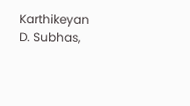Karthikeyan
D. Subhas,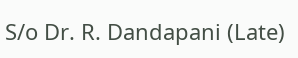S/o Dr. R. Dandapani (Late)